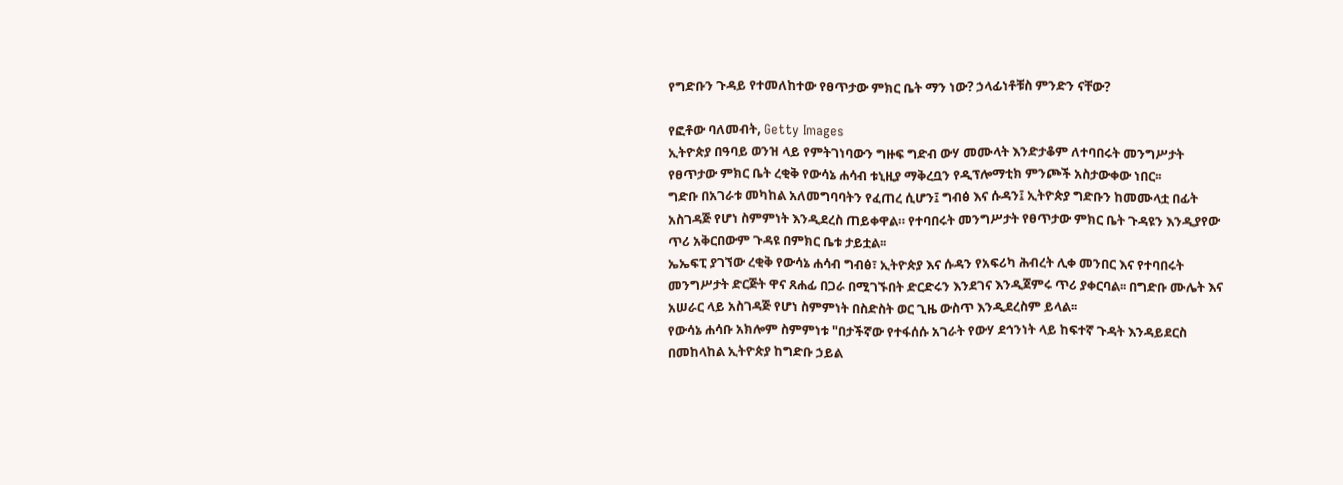የግድቡን ጉዳይ የተመለከተው የፀጥታው ምክር ቤት ማን ነው? ኃላፊነቶቹስ ምንድን ናቸው?

የፎቶው ባለመብት, Getty Images
ኢትዮጵያ በዓባይ ወንዝ ላይ የምትገነባውን ግዙፍ ግድብ ውሃ መሙላት እንድታቆም ለተባበሩት መንግሥታት የፀጥታው ምክር ቤት ረቂቅ የውሳኔ ሐሳብ ቱኒዚያ ማቅረቧን የዲፕሎማቲክ ምንጮች አስታውቀው ነበር፡፡
ግድቡ በአገራቱ መካከል አለመግባባትን የፈጠረ ሲሆን፤ ግብፅ እና ሱዳን፤ ኢትዮጵያ ግድቡን ከመሙላቷ በፊት አስገዳጅ የሆነ ስምምነት እንዲደረስ ጠይቀዋል። የተባበሩት መንግሥታት የፀጥታው ምክር ቤት ጉዳዩን እንዲያየው ጥሪ አቅርበውም ጉዳዩ በምክር ቤቱ ታይቷል፡፡
ኤኤፍፒ ያገኘው ረቂቅ የውሳኔ ሐሳብ ግብፅ፣ ኢትዮጵያ እና ሱዳን የአፍሪካ ሕብረት ሊቀ መንበር እና የተባበሩት መንግሥታት ድርጅት ዋና ጸሐፊ በጋራ በሚገኙበት ድርድሩን እንደገና እንዲጀምሩ ጥሪ ያቀርባል፡፡ በግድቡ ሙሌት እና አሠራር ላይ አስገዳጅ የሆነ ስምምነት በስድስት ወር ጊዜ ውስጥ እንዲደረስም ይላል፡፡
የውሳኔ ሐሳቡ አክሎም ስምምነቱ "በታችኛው የተፋሰሱ አገራት የውሃ ደኅንነት ላይ ከፍተኛ ጉዳት እንዳይደርስ በመከላከል ኢትዮጵያ ከግድቡ ኃይል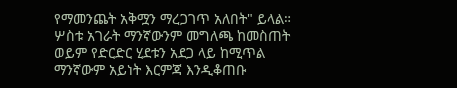የማመንጨት አቅሟን ማረጋገጥ አለበት" ይላል።
ሦስቱ አገራት ማንኛውንም መግለጫ ከመስጠት ወይም የድርድር ሂደቱን አደጋ ላይ ከሚጥል ማንኛውም አይነት እርምጃ እንዲቆጠቡ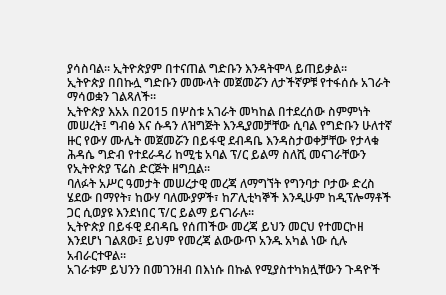ያሳስባል። ኢትዮጵያም በተናጠል ግድቡን እንዳትሞላ ይጠይቃል።
ኢትዮጵያ በበኩሏ ግድቡን መሙላት መጀመሯን ለታችኛዎቹ የተፋሰሱ አገራት ማሳወቋን ገልጻለች።
ኢትዮጵያ እአአ በ2015 በሦስቱ አገራት መካከል በተደረሰው ስምምነት መሠረት፤ ግብፅ እና ሱዳን ለዝግጅት እንዲያመቻቸው ሲባል የግድቡን ሁለተኛ ዙር የውሃ ሙሌት መጀመሯን በይፋዊ ደብዳቤ እንዳስታወቀቻቸው የታላቁ ሕዳሴ ግድብ የተደራዳሪ ከሚቴ አባል ፕ/ር ይልማ ስለሺ መናገራቸውን የኢትዮጵያ ፕሬስ ድርጅት ዘግቧል፡፡
ባለፉት አሥር ዓመታት መሠረታዊ መረጃ ለማግኘት የግንባታ ቦታው ድረስ ሄደው በማየት፣ ከውሃ ባለሙያዎች፣ ከፖሊቲካኞች እንዲሁም ከዲፕሎማቶች ጋር ሲወያዩ እንደነበር ፕ/ር ይልማ ይናገራሉ።
ኢትዮጵያ በይፋዊ ደብዳቤ የሰጠችው መረጃ ይህን መርህ የተመርኮዘ እንደሆነ ገልጸው፤ ይህም የመረጃ ልውውጥ አንዱ አካል ነው ሲሉ አብራርተዋል።
አገራቱም ይህንን በመገንዘብ በእነሱ በኩል የሚያስተካክሏቸውን ጉዳዮች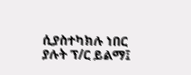ሲያስተካክሉ ነበር ያሉት ፕ/ር ይልማ፤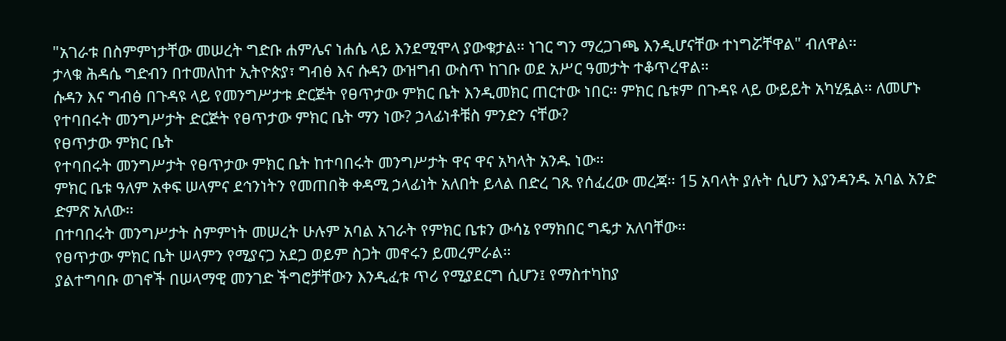"አገራቱ በስምምነታቸው መሠረት ግድቡ ሐምሌና ነሐሴ ላይ እንደሚሞላ ያውቁታል። ነገር ግን ማረጋገጫ እንዲሆናቸው ተነግሯቸዋል" ብለዋል፡፡
ታላቁ ሕዳሴ ግድብን በተመለከተ ኢትዮጵያ፣ ግብፅ እና ሱዳን ውዝግብ ውስጥ ከገቡ ወደ አሥር ዓመታት ተቆጥረዋል።
ሱዳን እና ግብፅ በጉዳዩ ላይ የመንግሥታቱ ድርጅት የፀጥታው ምክር ቤት እንዲመክር ጠርተው ነበር። ምክር ቤቱም በጉዳዩ ላይ ውይይት አካሂዷል። ለመሆኑ የተባበሩት መንግሥታት ድርጅት የፀጥታው ምክር ቤት ማን ነው? ኃላፊነቶቹስ ምንድን ናቸው?
የፀጥታው ምክር ቤት
የተባበሩት መንግሥታት የፀጥታው ምክር ቤት ከተባበሩት መንግሥታት ዋና ዋና አካላት አንዱ ነው።
ምክር ቤቱ ዓለም አቀፍ ሠላምና ደኅንነትን የመጠበቅ ቀዳሚ ኃላፊነት አለበት ይላል በድረ ገጹ የሰፈረው መረጃ፡፡ 15 አባላት ያሉት ሲሆን እያንዳንዱ አባል አንድ ድምጽ አለው፡፡
በተባበሩት መንግሥታት ስምምነት መሠረት ሁሉም አባል አገራት የምክር ቤቱን ውሳኔ የማክበር ግዴታ አለባቸው፡፡
የፀጥታው ምክር ቤት ሠላምን የሚያናጋ አደጋ ወይም ስጋት መኖሩን ይመረምራል።
ያልተግባቡ ወገኖች በሠላማዊ መንገድ ችግሮቻቸውን እንዲፈቱ ጥሪ የሚያደርግ ሲሆን፤ የማስተካከያ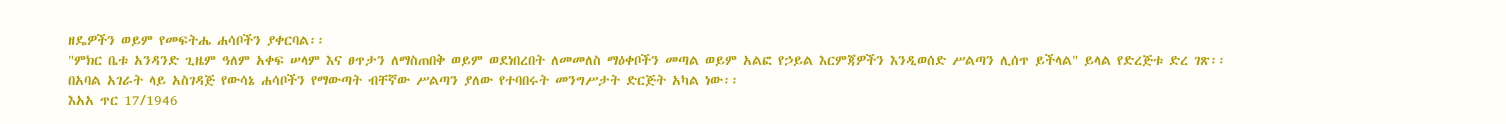ዘዴዎችን ወይም የመፍትሔ ሐሳቦችን ያቀርባል፡፡
"ምክር ቤቱ አንዳንድ ጊዜም ዓለም አቀፍ ሠላም እና ፀጥታን ለማስጠበቅ ወይም ወደነበረበት ለመመለስ ማዕቀቦችን መጣል ወይም አልፎ የኃይል እርምጃዎችን እንዲወሰድ ሥልጣን ሊሰጥ ይችላል" ይላል የድረጅቱ ድረ ገጽ፡፡
በአባል አገራት ላይ አስገዳጅ የውሳኔ ሐሳቦችን የማውጣት ብቸኛው ሥልጣን ያለው የተባበሩት መንግሥታት ድርጅት አካል ነው፡፡
እአአ ጥር 17/1946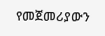የመጀመሪያውን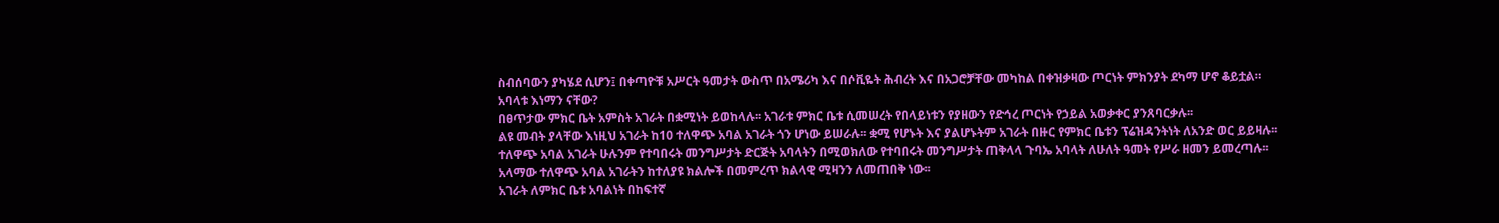ስብሰባውን ያካሄደ ሲሆን፤ በቀጣዮቹ አሥርት ዓመታት ውስጥ በአሜሪካ እና በሶቪዬት ሕብረት እና በአጋሮቻቸው መካከል በቀዝቃዛው ጦርነት ምክንያት ደካማ ሆኖ ቆይቷል።
አባላቱ እነማን ናቸው?
በፀጥታው ምክር ቤት አምስት አገራት በቋሚነት ይወከላሉ፡፡ አገራቱ ምክር ቤቱ ሲመሠረት የበላይነቱን የያዘውን የድኅረ ጦርነት የኃይል አወቃቀር ያንጸባርቃሉ፡፡
ልዩ መብት ያላቸው እነዚህ አገራት ከ10 ተለዋጭ አባል አገራት ጎን ሆነው ይሠራሉ፡፡ ቋሚ የሆኑት እና ያልሆኑትም አገራት በዙር የምክር ቤቱን ፕሬዝዳንትነት ለአንድ ወር ይይዛሉ፡፡
ተለዋጭ አባል አገራት ሁሉንም የተባበሩት መንግሥታት ድርጅት አባላትን በሚወክለው የተባበሩት መንግሥታት ጠቅላላ ጉባኤ አባላት ለሁለት ዓመት የሥራ ዘመን ይመረጣሉ፡፡
አላማው ተለዋጭ አባል አገራትን ከተለያዩ ክልሎች በመምረጥ ክልላዊ ሚዛንን ለመጠበቅ ነው፡፡
አገራት ለምክር ቤቱ አባልነት በከፍተኛ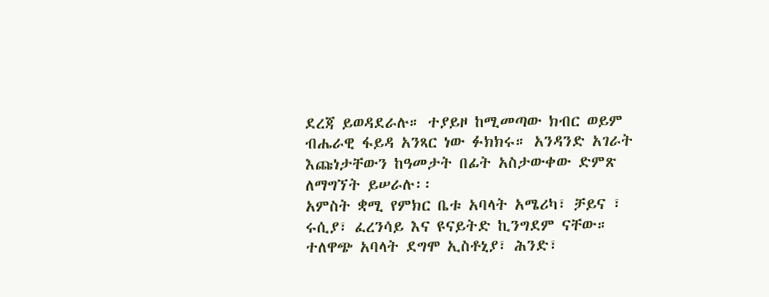ደረጃ ይወዳደራሉ። ተያይዞ ከሚመጣው ክብር ወይም ብሔራዊ ፋይዳ አንጻር ነው ፉክክሩ። አንዳንድ አገራት እጩነታቸውን ከዓመታት በፊት አስታውቀው ድምጽ ለማግኘት ይሠራሉ፡፡
አምስት ቋሚ የምክር ቤቱ አባላት አሜሪካ፣ ቻይና ፣ ሩሲያ፣ ፈረንሳይ እና ዩናይትድ ኪንግደም ናቸው።
ተለዋጭ አባላት ደግሞ ኢስቶኒያ፣ ሕንድ፣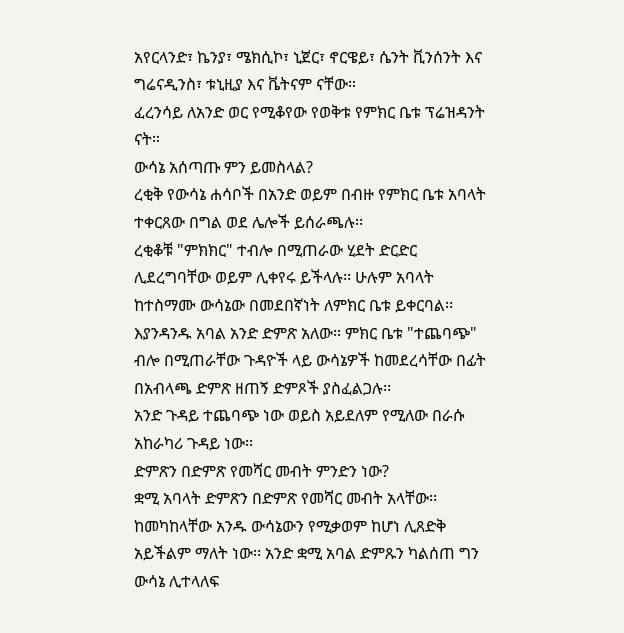አየርላንድ፣ ኬንያ፣ ሜክሲኮ፣ ኒጀር፣ ኖርዌይ፣ ሴንት ቪንሰንት እና ግሬናዲንስ፣ ቱኒዚያ እና ቬትናም ናቸው።
ፈረንሳይ ለአንድ ወር የሚቆየው የወቅቱ የምክር ቤቱ ፕሬዝዳንት ናት።
ውሳኔ አሰጣጡ ምን ይመስላል?
ረቂቅ የውሳኔ ሐሳቦች በአንድ ወይም በብዙ የምክር ቤቱ አባላት ተቀርጸው በግል ወደ ሌሎች ይሰራጫሉ፡፡
ረቂቆቹ "ምክክር" ተብሎ በሚጠራው ሂደት ድርድር ሊደረግባቸው ወይም ሊቀየሩ ይችላሉ፡፡ ሁሉም አባላት ከተስማሙ ውሳኔው በመደበኛነት ለምክር ቤቱ ይቀርባል፡፡
እያንዳንዱ አባል አንድ ድምጽ አለው፡፡ ምክር ቤቱ "ተጨባጭ" ብሎ በሚጠራቸው ጉዳዮች ላይ ውሳኔዎች ከመደረሳቸው በፊት በአብላጫ ድምጽ ዘጠኝ ድምጾች ያስፈልጋሉ፡፡
አንድ ጉዳይ ተጨባጭ ነው ወይስ አይደለም የሚለው በራሱ አከራካሪ ጉዳይ ነው፡፡
ድምጽን በድምጽ የመሻር መብት ምንድን ነው?
ቋሚ አባላት ድምጽን በድምጽ የመሻር መብት አላቸው፡፡ ከመካከላቸው አንዱ ውሳኔውን የሚቃወም ከሆነ ሊጸድቅ አይችልም ማለት ነው፡፡ አንድ ቋሚ አባል ድምጹን ካልሰጠ ግን ውሳኔ ሊተላለፍ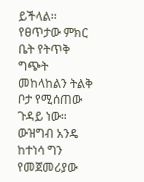ይችላል፡፡
የፀጥታው ምክር ቤት የትጥቅ ግጭት መከላከልን ትልቅ ቦታ የሚሰጠው ጉዳይ ነው። ውዝግብ አንዴ ከተነሳ ግን የመጀመሪያው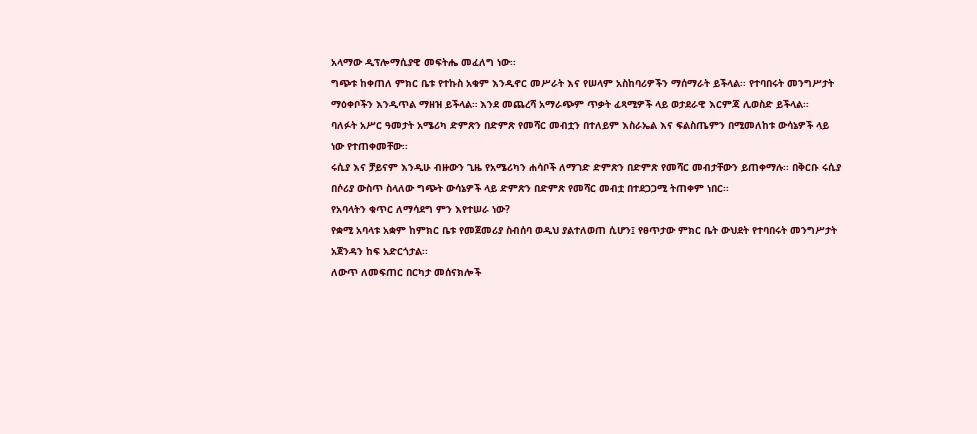አላማው ዲፕሎማሲያዊ መፍትሔ መፈለግ ነው፡፡
ግጭቱ ከቀጠለ ምክር ቤቱ የተኩስ አቁም እንዲኖር መሥራት እና የሠላም አስከባሪዎችን ማሰማራት ይችላል፡፡ የተባበሩት መንግሥታት ማዕቀቦችን እንዲጥል ማዘዝ ይችላል። እንደ መጨረሻ አማራጭም ጥቃት ፈጻሚዎች ላይ ወታደራዊ እርምጃ ሊወስድ ይችላል፡፡
ባለፉት አሥር ዓመታት አሜሪካ ድምጽን በድምጽ የመሻር መብቷን በተለይም እስራኤል እና ፍልስጤምን በሚመለከቱ ውሳኔዎች ላይ ነው የተጠቀመቸው፡፡
ሩሲያ እና ቻይናም እንዲሁ ብዙውን ጊዜ የአሜሪካን ሐሳቦች ለማገድ ድምጽን በድምጽ የመሻር መብታቸውን ይጠቀማሉ፡፡ በቅርቡ ሩሲያ በሶሪያ ውስጥ ስላለው ግጭት ውሳኔዎች ላይ ድምጽን በድምጽ የመሻር መብቷ በተደጋጋሚ ትጠቀም ነበር፡፡
የአባላትን ቁጥር ለማሳደግ ምን እየተሠራ ነው?
የቋሚ አባላቱ አቋም ከምክር ቤቱ የመጀመሪያ ስብሰባ ወዲህ ያልተለወጠ ሲሆን፤ የፀጥታው ምክር ቤት ውህደት የተባበሩት መንግሥታት አጀንዳን ከፍ አድርጎታል፡፡
ለውጥ ለመፍጠር በርካታ መሰናክሎች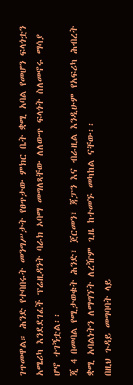ገጥመዋል። ሕንድ የተባበሩት መንግሥታት የፀጥታው ምክር ቤት ቋሚ አባል የመሆን ፍላጎቷን አሜሪካ እንደደገፈች ፕሬዚዳንት ባራክ ኦባማ መግለጻቸው ለለውጥ ፍላጎት ስለመኖሩ ማሳያ ሆኖ ተገኝቷል፡፡
ጂ 4 በመባል የሚታወቁት ሕንድ፣ ጀርመን፣ ጃፓን እና ብራዚል እንዲሁም የአፍሪካ ሕብረት ቋሚ አባልነትን ለማግኘት ለረዥም ጊዜ ከተመኙ መካከል ናቸው፡፡
በዚህ ጉዳይ መግባባት ላይ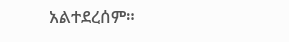አልተደረሰም።